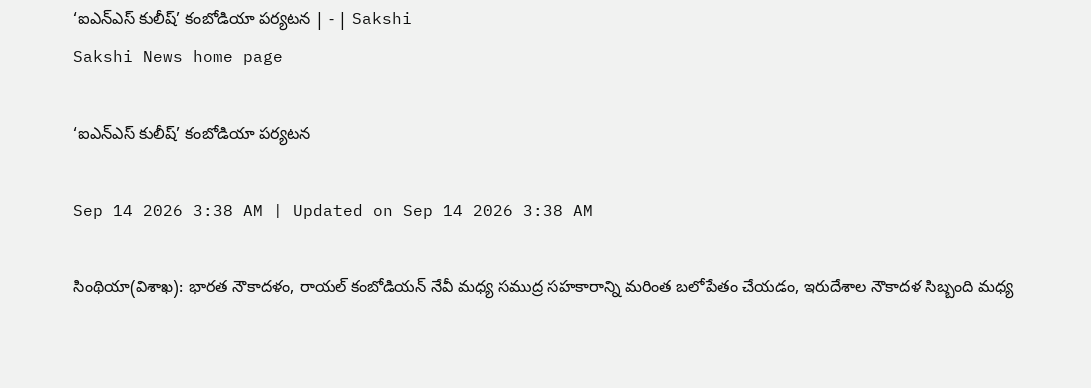‘ఐఎన్‌ఎస్‌ కులీష్‌’ కంబోడియా పర్యటన | - | Sakshi
Sakshi News home page

‘ఐఎన్‌ఎస్‌ కులీష్‌’ కంబోడియా పర్యటన

Sep 14 2026 3:38 AM | Updated on Sep 14 2026 3:38 AM

సింథియా(విశాఖ): భారత నౌకాదళం, రాయల్‌ కంబోడియన్‌ నేవీ మధ్య సముద్ర సహకారాన్ని మరింత బలోపేతం చేయడం, ఇరుదేశాల నౌకాదళ సిబ్బంది మధ్య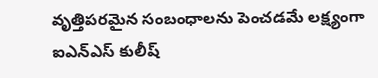వృత్తిపరమైన సంబంధాలను పెంచడమే లక్ష్యంగా ఐఎన్‌ఎస్‌ కులీష్‌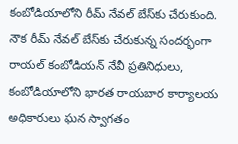కంబోడియాలోని రీమ్‌ నేవల్‌ బేస్‌కు చేరుకుంది. నౌక రీమ్‌ నేవల్‌ బేస్‌కు చేరుకున్న సందర్భంగా రాయల్‌ కంబోడియన్‌ నేవీ ప్రతినిధులు, కంబోడియాలోని భారత రాయబార కార్యాలయ అధికారులు ఘన స్వాగతం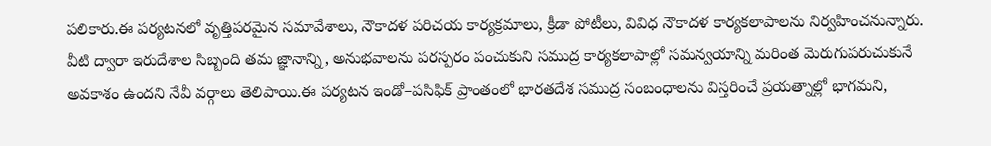పలికారు.ఈ పర్యటనలో వృత్తిపరమైన సమావేశాలు, నౌకాదళ పరిచయ కార్యక్రమాలు, క్రీడా పోటీలు, వివిధ నౌకాదళ కార్యకలాపాలను నిర్వహించనున్నారు. వీటి ద్వారా ఇరుదేశాల సిబ్బంది తమ జ్ఞానాన్ని, అనుభవాలను పరస్పరం పంచుకుని సముద్ర కార్యకలాపాల్లో సమన్వయాన్ని మరింత మెరుగుపరుచుకునే అవకాశం ఉందని నేవీ వర్గాలు తెలిపాయి.ఈ పర్యటన ఇండో–పసిఫిక్‌ ప్రాంతంలో భారతదేశ సముద్ర సంబంధాలను విస్తరించే ప్రయత్నాల్లో భాగమని,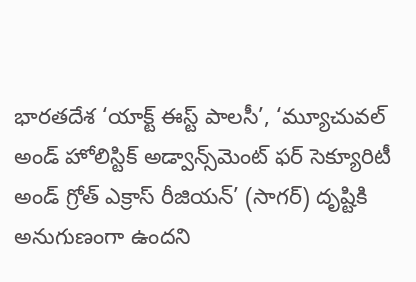భారతదేశ ‘యాక్ట్‌ ఈస్ట్‌ పాలసీ’, ‘మ్యూచువల్‌ అండ్‌ హోలిస్టిక్‌ అడ్వాన్స్‌మెంట్‌ ఫర్‌ సెక్యూరిటీ అండ్‌ గ్రోత్‌ ఎక్రాస్‌ రీజియన్‌’ (సాగర్‌) దృష్టికి అనుగుణంగా ఉందని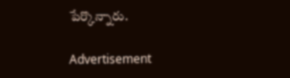పేర్కొన్నారు.

Advertisement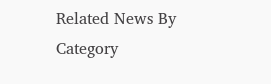Related News By Category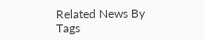Related News By Tags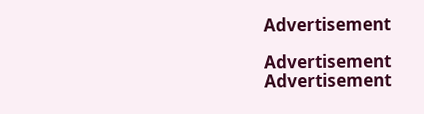Advertisement

Advertisement
Advertisement